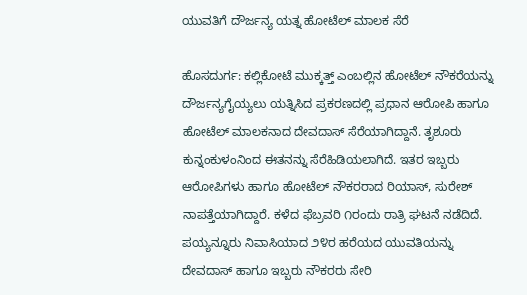ಯುವತಿಗೆ ದೌರ್ಜನ್ಯ ಯತ್ನ ಹೋಟೆಲ್ ಮಾಲಕ ಸೆರೆ

ಹೊಸದುರ್ಗ: ಕಲ್ಲಿಕೋಟೆ ಮುಕ್ಕತ್ತ್ ಎಂಬಲ್ಲಿನ ಹೋಟೆಲ್ ನೌಕರೆಯನ್ನು ದೌರ್ಜನ್ಯಗೈಯ್ಯಲು ಯತ್ನಿಸಿದ ಪ್ರಕರಣದಲ್ಲಿ ಪ್ರಧಾನ ಆರೋಪಿ ಹಾಗೂ ಹೋಟೆಲ್ ಮಾಲಕನಾದ ದೇವದಾಸ್ ಸೆರೆಯಾಗಿದ್ದಾನೆ. ತೃಶೂರು ಕುನ್ನಂಕುಳಂನಿಂದ ಈತನನ್ನು ಸೆರೆಹಿಡಿಯಲಾಗಿದೆ. ಇತರ ಇಬ್ಬರು ಆರೋಪಿಗಳು ಹಾಗೂ ಹೋಟೆಲ್ ನೌಕರರಾದ ರಿಯಾಸ್, ಸುರೇಶ್ ನಾಪತ್ತೆಯಾಗಿದ್ದಾರೆ. ಕಳೆದ ಫೆಬ್ರವರಿ ೧ರಂದು ರಾತ್ರಿ ಘಟನೆ ನಡೆದಿದೆ. ಪಯ್ಯನ್ನೂರು ನಿವಾಸಿಯಾದ ೨೪ರ ಹರೆಯದ ಯುವತಿಯನ್ನು ದೇವದಾಸ್ ಹಾಗೂ ಇಬ್ಬರು ನೌಕರರು ಸೇರಿ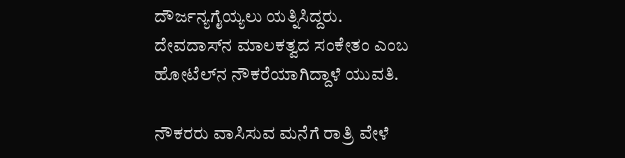ದೌರ್ಜನ್ಯಗೈಯ್ಯಲು ಯತ್ನಿಸಿದ್ದರು. ದೇವದಾಸ್‌ನ ಮಾಲಕತ್ವದ ಸಂಕೇತಂ ಎಂಬ ಹೋಟೆಲ್‌ನ ನೌಕರೆಯಾಗಿದ್ದಾಳೆ ಯುವತಿ.

ನೌಕರರು ವಾಸಿಸುವ ಮನೆಗೆ ರಾತ್ರಿ ವೇಳೆ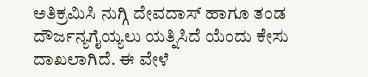ಅತಿಕ್ರಮಿಸಿ ನುಗ್ಗಿ ದೇವದಾಸ್ ಹಾಗೂ ತಂಡ ದೌರ್ಜನ್ಯಗೈಯ್ಯಲು ಯತ್ನಿಸಿದೆ ಯೆಂದು ಕೇಸು ದಾಖಲಾಗಿದೆ. ಈ ವೇಳೆ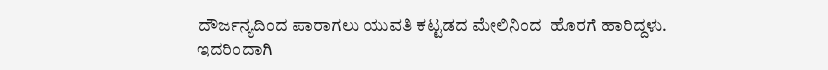ದೌರ್ಜನ್ಯದಿಂದ ಪಾರಾಗಲು ಯುವತಿ ಕಟ್ಟಡದ ಮೇಲಿನಿಂದ  ಹೊರಗೆ ಹಾರಿದ್ದಳು. ಇದರಿಂದಾಗಿ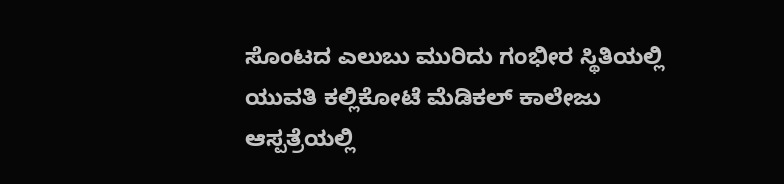ಸೊಂಟದ ಎಲುಬು ಮುರಿದು ಗಂಭೀರ ಸ್ಥಿತಿಯಲ್ಲಿ ಯುವತಿ ಕಲ್ಲಿಕೋಟೆ ಮೆಡಿಕಲ್ ಕಾಲೇಜು ಆಸ್ಪತ್ರೆಯಲ್ಲಿ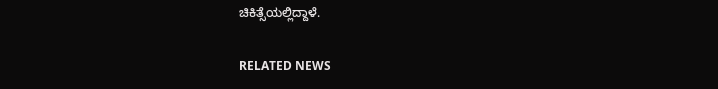ಚಿಕಿತ್ಸೆಯಲ್ಲಿದ್ದಾಳೆ.

RELATED NEWS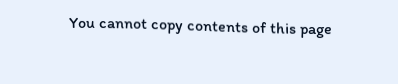You cannot copy contents of this page